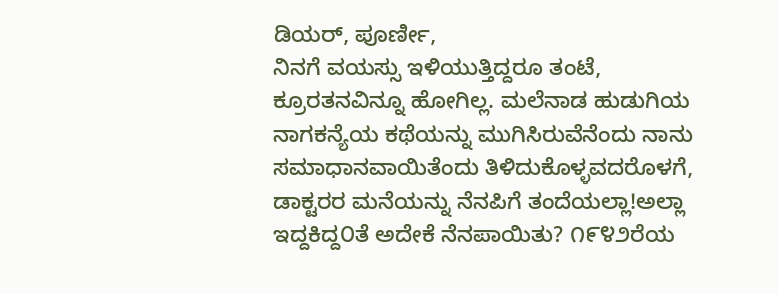ಡಿಯರ್, ಪೂರ್ಣೀ,
ನಿನಗೆ ವಯಸ್ಸು ಇಳಿಯುತ್ತಿದ್ದರೂ ತಂಟೆ, ಕ್ರೂರತನವಿನ್ನೂ ಹೋಗಿಲ್ಲ. ಮಲೆನಾಡ ಹುಡುಗಿಯ ನಾಗಕನ್ಯೆಯ ಕಥೆಯನ್ನು ಮುಗಿಸಿರುವೆನೆಂದು ನಾನು ಸಮಾಧಾನವಾಯಿತೆಂದು ತಿಳಿದುಕೊಳ್ಳವದರೊಳಗೆ, ಡಾಕ್ಟರರ ಮನೆಯನ್ನು ನೆನಪಿಗೆ ತಂದೆಯಲ್ಲಾ!ಅಲ್ಲಾ ಇದ್ದಕಿದ್ದ೦ತೆ ಅದೇಕೆ ನೆನಪಾಯಿತು? ೧೯೪೨ರೆಯ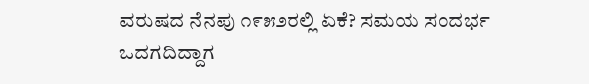ವರುಷದ ನೆನಪು ೧೯೫೨ರಲ್ಲಿ ಏಕೆ? ಸಮಯ ಸಂದರ್ಭ ಒದಗದಿದ್ದಾಗ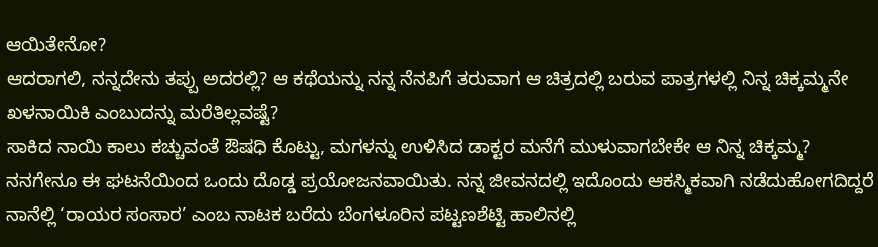ಆಯಿತೇನೋ?
ಆದರಾಗಲಿ, ನನ್ನದೇನು ತಪ್ಪು ಅದರಲ್ಲಿ? ಆ ಕಥೆಯನ್ನು ನನ್ನ ನೆನಪಿಗೆ ತರುವಾಗ ಆ ಚಿತ್ರದಲ್ಲಿ ಬರುವ ಪಾತ್ರಗಳಲ್ಲಿ ನಿನ್ನ ಚಿಕ್ಕಮ್ಮನೇ ಖಳನಾಯಿಕಿ ಎಂಬುದನ್ನು ಮರೆತಿಲ್ಲವಷ್ಟೆ?
ಸಾಕಿದ ನಾಯಿ ಕಾಲು ಕಚ್ಚುವಂತೆ ಔಷಧಿ ಕೊಟ್ಟು, ಮಗಳನ್ನು ಉಳಿಸಿದ ಡಾಕ್ಟರ ಮನೆಗೆ ಮುಳುವಾಗಬೇಕೇ ಆ ನಿನ್ನ ಚಿಕ್ಕಮ್ಮ? ನನಗೇನೂ ಈ ಘಟನೆಯಿಂದ ಒಂದು ದೊಡ್ಡ ಪ್ರಯೋಜನವಾಯಿತು. ನನ್ನ ಜೀವನದಲ್ಲಿ ಇದೊಂದು ಆಕಸ್ಮಿಕವಾಗಿ ನಡೆದುಹೋಗದಿದ್ದರೆ ನಾನೆಲ್ಲಿ ‘ರಾಯರ ಸಂಸಾರ’ ಎಂಬ ನಾಟಕ ಬರೆದು ಬೆಂಗಳೂರಿನ ಪಟ್ಟಣಶೆಟ್ಟಿ ಹಾಲಿನಲ್ಲಿ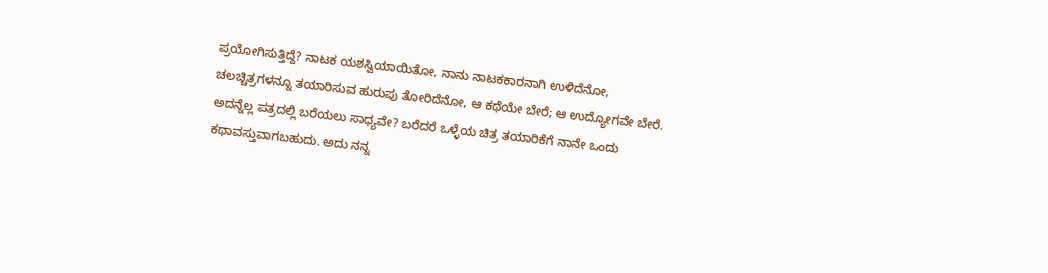ಪ್ರಯೋಗಿಸುತ್ತಿದ್ದೆ? ನಾಟಕ ಯಶಸ್ವಿಯಾಯಿತೋ, ನಾನು ನಾಟಕಕಾರನಾಗಿ ಉಳಿದೆನೋ, ಚಲಚ್ಚಿತ್ರಗಳನ್ನೂ ತಯಾರಿಸುವ ಹುರುಪು ತೋರಿದೆನೋ, ಆ ಕಥೆಯೇ ಬೇರೆ; ಆ ಉದ್ಯೋಗವೇ ಬೇರೆ. ಅದನ್ನೆಲ್ಲ ಪತ್ರದಲ್ಲಿ ಬರೆಯಲು ಸಾಧ್ಯವೇ? ಬರೆದರೆ ಒಳ್ಳೆಯ ಚಿತ್ರ ತಯಾರಿಕೆಗೆ ನಾನೇ ಒಂದು ಕಥಾವಸ್ತುವಾಗಬಹುದು. ಅದು ನನ್ನ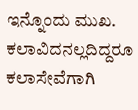ಇನ್ನೊಂದು ಮುಖ. ಕಲಾವಿದನಲ್ಲದಿದ್ದರೂ ಕಲಾಸೇವೆಗಾಗಿ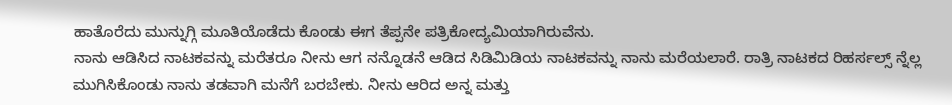ಹಾತೊರೆದು ಮುನ್ನುಗ್ಗಿ ಮೂತಿಯೊಡೆದು ಕೊಂಡು ಈಗ ತೆಪ್ಪನೇ ಪತ್ರಿಕೋದ್ಯಮಿಯಾಗಿರುವೆನು.
ನಾನು ಆಡಿಸಿದ ನಾಟಕವನ್ನು ಮರೆತರೂ ನೀನು ಆಗ ನನ್ನೊಡನೆ ಆಡಿದ ಸಿಡಿಮಿಡಿಯ ನಾಟಕವನ್ನು ನಾನು ಮರೆಯಲಾರೆ. ರಾತ್ರಿ ನಾಟಕದ ರಿಹರ್ಸಲ್ಸ್ ನ್ನೆಲ್ಲ ಮುಗಿಸಿಕೊಂಡು ನಾನು ತಡವಾಗಿ ಮನೆಗೆ ಬರಬೇಕು. ನೀನು ಆರಿದ ಅನ್ನ ಮತ್ತು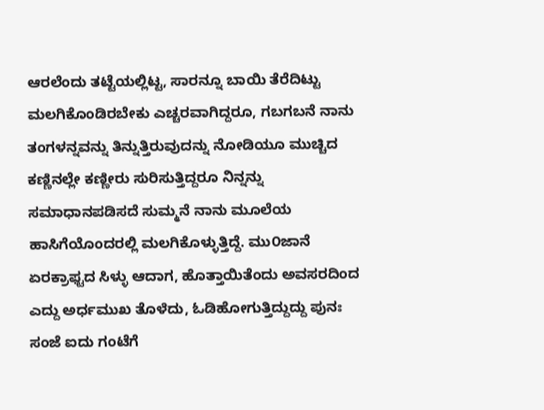ಆರಲೆಂದು ತಟ್ಟೆಯಲ್ಲಿಟ್ಟ, ಸಾರನ್ನೂ ಬಾಯಿ ತೆರೆದಿಟ್ಟು ಮಲಗಿಕೊಂಡಿರಬೇಕು ಎಚ್ಚರವಾಗಿದ್ದರೂ, ಗಬಗಬನೆ ನಾನು ತಂಗಳನ್ನವನ್ನು ತಿನ್ನುತ್ತಿರುವುದನ್ನು ನೋಡಿಯೂ ಮುಚ್ಚಿದ ಕಣ್ಣಿನಲ್ಲೇ ಕಣ್ಣೀರು ಸುರಿಸುತ್ತಿದ್ದರೂ ನಿನ್ನನ್ನು ಸಮಾಧಾನಪಡಿಸದೆ ಸುಮ್ಮನೆ ನಾನು ಮೂಲೆಯ ಹಾಸಿಗೆಯೊಂದರಲ್ಲಿ ಮಲಗಿಕೊಳ್ಳುತ್ತಿದ್ದೆ. ಮು೦ಜಾನೆ ಏರಕ್ರಾಫ್ಟದ ಸಿಳ್ಳು ಆದಾಗ, ಹೊತ್ತಾಯಿತೆಂದು ಅವಸರದಿಂದ ಎದ್ದು ಅರ್ಧಮುಖ ತೊಳೆದು, ಓಡಿಹೋಗುತ್ತಿದ್ದುದ್ದು ಪುನಃ ಸಂಜೆ ಐದು ಗಂಟೆಗೆ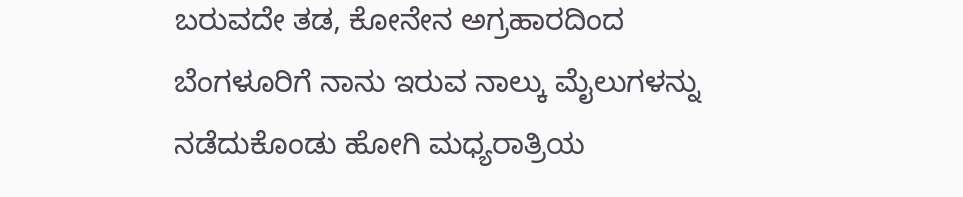ಬರುವದೇ ತಡ, ಕೋನೇನ ಅಗ್ರಹಾರದಿಂದ ಬೆಂಗಳೂರಿಗೆ ನಾನು ಇರುವ ನಾಲ್ಕು ಮೈಲುಗಳನ್ನು ನಡೆದುಕೊಂಡು ಹೋಗಿ ಮಧ್ಯರಾತ್ರಿಯ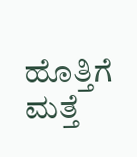ಹೊತ್ತಿಗೆ ಮತ್ತೆ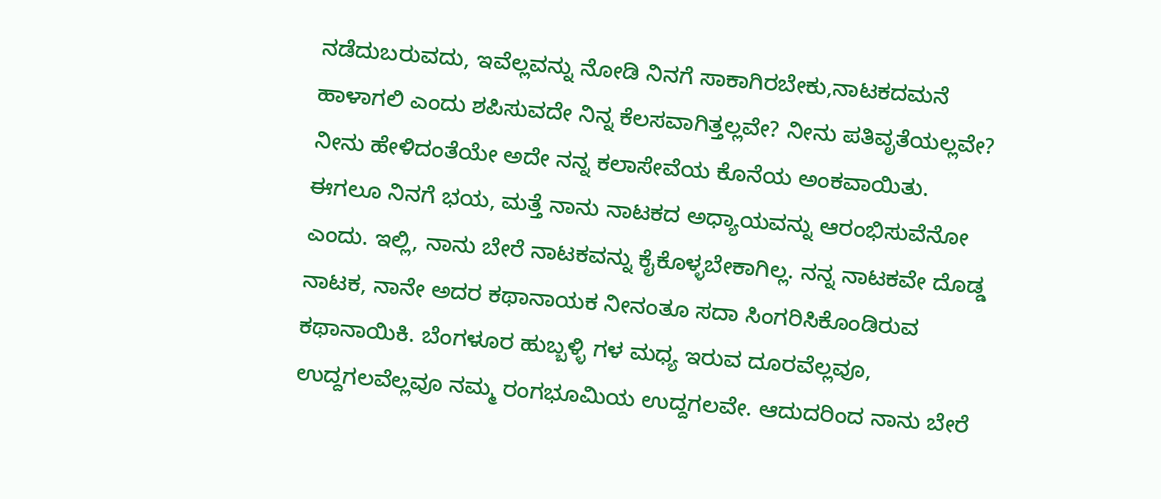ನಡೆದುಬರುವದು, ಇವೆಲ್ಲವನ್ನು ನೋಡಿ ನಿನಗೆ ಸಾಕಾಗಿರಬೇಕು,ನಾಟಕದಮನೆ ಹಾಳಾಗಲಿ ಎಂದು ಶಪಿಸುವದೇ ನಿನ್ನ ಕೆಲಸವಾಗಿತ್ತಲ್ಲವೇ? ನೀನು ಪತಿವೃತೆಯಲ್ಲವೇ? ನೀನು ಹೇಳಿದಂತೆಯೇ ಅದೇ ನನ್ನ ಕಲಾಸೇವೆಯ ಕೊನೆಯ ಅಂಕವಾಯಿತು.
ಈಗಲೂ ನಿನಗೆ ಭಯ, ಮತ್ತೆ ನಾನು ನಾಟಕದ ಅಧ್ಯಾಯವನ್ನು ಆರಂಭಿಸುವೆನೋ ಎಂದು. ಇಲ್ಲಿ, ನಾನು ಬೇರೆ ನಾಟಕವನ್ನು ಕೈಕೊಳ್ಳಬೇಕಾಗಿಲ್ಲ. ನನ್ನ ನಾಟಕವೇ ದೊಡ್ಡ ನಾಟಕ, ನಾನೇ ಅದರ ಕಥಾನಾಯಕ ನೀನಂತೂ ಸದಾ ಸಿಂಗರಿಸಿಕೊಂಡಿರುವ ಕಥಾನಾಯಿಕಿ. ಬೆಂಗಳೂರ ಹುಬ್ಬಳ್ಳಿ ಗಳ ಮಧ್ಯ ಇರುವ ದೂರವೆಲ್ಲವೂ, ಉದ್ದಗಲವೆಲ್ಲವೂ ನಮ್ಮ ರಂಗಭೂಮಿಯ ಉದ್ದಗಲವೇ. ಆದುದರಿಂದ ನಾನು ಬೇರೆ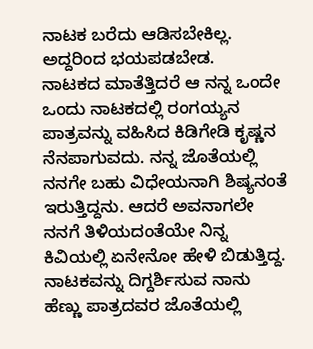ನಾಟಕ ಬರೆದು ಆಡಿಸಬೇಕಿಲ್ಲ. ಅದ್ದರಿಂದ ಭಯಪಡಬೇಡ.
ನಾಟಕದ ಮಾತೆತ್ತಿದರೆ ಆ ನನ್ನ ಒಂದೇ ಒಂದು ನಾಟಕದಲ್ಲಿ ರಂಗಯ್ಯನ ಪಾತ್ರವನ್ನು ವಹಿಸಿದ ಕಿಡಿಗೇಡಿ ಕೃಷ್ಣನ ನೆನಪಾಗುವದು. ನನ್ನ ಜೊತೆಯಲ್ಲಿ ನನಗೇ ಬಹು ವಿಧೇಯನಾಗಿ ಶಿಷ್ಯನಂತೆ ಇರುತ್ತಿದ್ದನು. ಆದರೆ ಅವನಾಗಲೇ ನನಗೆ ತಿಳಿಯದಂತೆಯೇ ನಿನ್ನ ಕಿವಿಯಲ್ಲಿ ಏನೇನೋ ಹೇಳಿ ಬಿಡುತ್ತಿದ್ದ. ನಾಟಕವನ್ನು ದಿಗ್ದರ್ಶಿಸುವ ನಾನು ಹೆಣ್ಣು ಪಾತ್ರದವರ ಜೊತೆಯಲ್ಲಿ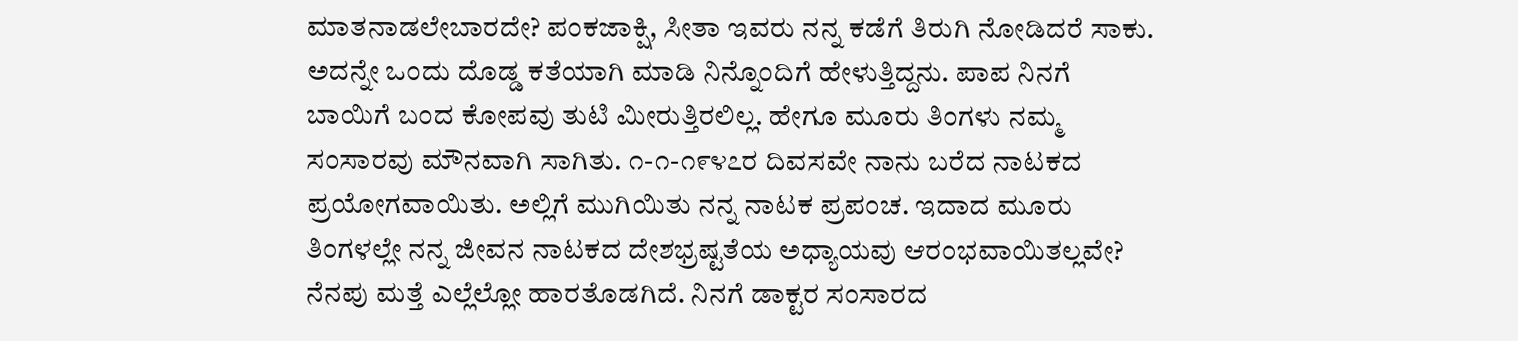ಮಾತನಾಡಲೇಬಾರದೇ? ಪಂಕಜಾಕ್ಷಿ, ಸೀತಾ ಇವರು ನನ್ನ ಕಡೆಗೆ ತಿರುಗಿ ನೋಡಿದರೆ ಸಾಕು. ಅದನ್ನೇ ಒಂದು ದೊಡ್ಡ ಕತೆಯಾಗಿ ಮಾಡಿ ನಿನ್ನೊಂದಿಗೆ ಹೇಳುತ್ತಿದ್ದನು. ಪಾಪ ನಿನಗೆ ಬಾಯಿಗೆ ಬಂದ ಕೋಪವು ತುಟಿ ಮೀರುತ್ತಿರಲಿಲ್ಲ. ಹೇಗೂ ಮೂರು ತಿಂಗಳು ನಮ್ಮ ಸಂಸಾರವು ಮೌನವಾಗಿ ಸಾಗಿತು. ೧-೧-೧೯೪೭ರ ದಿವಸವೇ ನಾನು ಬರೆದ ನಾಟಕದ ಪ್ರಯೋಗವಾಯಿತು. ಅಲ್ಲಿಗೆ ಮುಗಿಯಿತು ನನ್ನ ನಾಟಕ ಪ್ರಪಂಚ. ಇದಾದ ಮೂರು ತಿಂಗಳಲ್ಲೇ ನನ್ನ ಜೀವನ ನಾಟಕದ ದೇಶಭ್ರಷ್ಟತೆಯ ಅಧ್ಯಾಯವು ಆರಂಭವಾಯಿತಲ್ಲವೇ?
ನೆನಪು ಮತ್ತೆ ಎಲ್ಲೆಲ್ಲೋ ಹಾರತೊಡಗಿದೆ. ನಿನಗೆ ಡಾಕ್ಟರ ಸಂಸಾರದ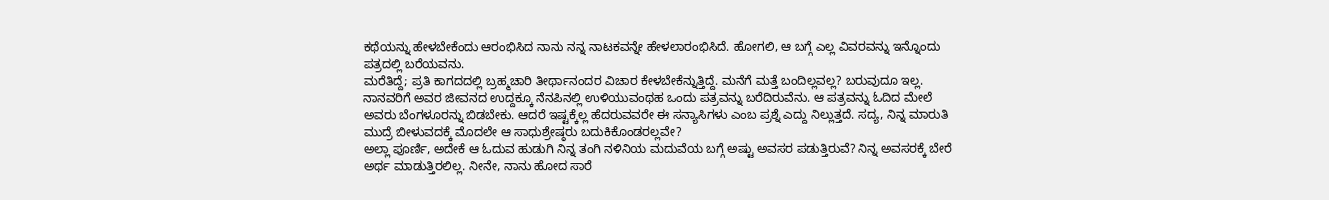ಕಥೆಯನ್ನು ಹೇಳಬೇಕೆಂದು ಆರಂಭಿಸಿದ ನಾನು ನನ್ನ ನಾಟಕವನ್ನೇ ಹೇಳಲಾರಂಭಿಸಿದೆ. ಹೋಗಲಿ, ಆ ಬಗ್ಗೆ ಎಲ್ಲ ವಿವರವನ್ನು ಇನ್ನೊಂದು ಪತ್ರದಲ್ಲಿ ಬರೆಯವನು.
ಮರೆತಿದ್ದೆ; ಪ್ರತಿ ಕಾಗದದಲ್ಲಿ ಬ್ರಹ್ಮಚಾರಿ ತೀರ್ಥಾನಂದರ ವಿಚಾರ ಕೇಳಬೇಕೆನ್ನುತ್ತಿದ್ದೆ. ಮನೆಗೆ ಮತ್ತೆ ಬಂದಿಲ್ಲವಲ್ಲ? ಬರುವುದೂ ಇಲ್ಲ. ನಾನವರಿಗೆ ಅವರ ಜೀವನದ ಉದ್ದಕ್ಕೂ ನೆನಪಿನಲ್ಲಿ ಉಳಿಯುವಂಥಹ ಒಂದು ಪತ್ರವನ್ನು ಬರೆದಿರುವೆನು. ಆ ಪತ್ರವನ್ನು ಓದಿದ ಮೇಲೆ ಅವರು ಬೆಂಗಳೂರನ್ನು ಬಿಡಬೇಕು. ಆದರೆ ಇಷ್ಟಕ್ಕೆಲ್ಲ ಹೆದರುವವರೇ ಈ ಸನ್ಯಾಸಿಗಳು ಎಂಬ ಪ್ರಶ್ನೆ ಎದ್ದು ನಿಲ್ಲುತ್ತದೆ. ಸದ್ಯ, ನಿನ್ನ ಮಾರುತಿ ಮುದ್ರೆ ಬೀಳುವದಕ್ಕೆ ಮೊದಲೇ ಆ ಸಾಧುಶ್ರೇಷ್ಠರು ಬದುಕಿಕೊಂಡರಲ್ಲವೇ?
ಅಲ್ಲಾ ಪೂರ್ಣಿ, ಅದೇಕೆ ಆ ಓದುವ ಹುಡುಗಿ ನಿನ್ನ ತಂಗಿ ನಳಿನಿಯ ಮದುವೆಯ ಬಗ್ಗೆ ಅಷ್ಟು ಅವಸರ ಪಡುತ್ತಿರುವೆ? ನಿನ್ನ ಅವಸರಕ್ಕೆ ಬೇರೆ ಅರ್ಥ ಮಾಡುತ್ತಿರಲಿಲ್ಲ. ನೀನೇ, ನಾನು ಹೋದ ಸಾರೆ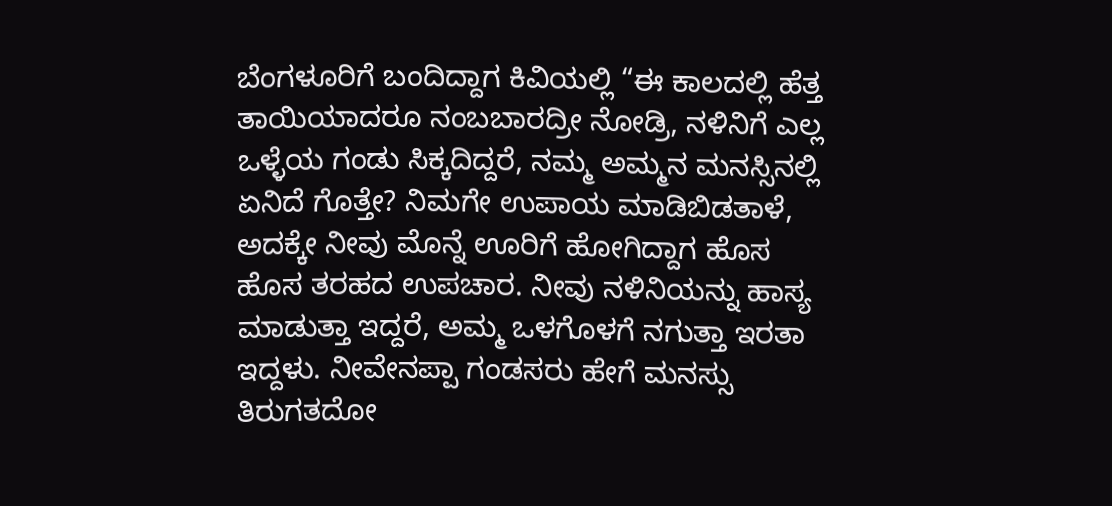ಬೆಂಗಳೂರಿಗೆ ಬಂದಿದ್ದಾಗ ಕಿವಿಯಲ್ಲಿ “ಈ ಕಾಲದಲ್ಲಿ ಹೆತ್ತ ತಾಯಿಯಾದರೂ ನಂಬಬಾರದ್ರೀ ನೋಡ್ರಿ, ನಳಿನಿಗೆ ಎಲ್ಲ ಒಳ್ಳೆಯ ಗಂಡು ಸಿಕ್ಕದಿದ್ದರೆ, ನಮ್ಮ ಅಮ್ಮನ ಮನಸ್ಸಿನಲ್ಲಿ ಏನಿದೆ ಗೊತ್ತೇ? ನಿಮಗೇ ಉಪಾಯ ಮಾಡಿಬಿಡತಾಳೆ, ಅದಕ್ಕೇ ನೀವು ಮೊನ್ನೆ ಊರಿಗೆ ಹೋಗಿದ್ದಾಗ ಹೊಸ ಹೊಸ ತರಹದ ಉಪಚಾರ. ನೀವು ನಳಿನಿಯನ್ನು ಹಾಸ್ಯ ಮಾಡುತ್ತಾ ಇದ್ದರೆ, ಅಮ್ಮ ಒಳಗೊಳಗೆ ನಗುತ್ತಾ ಇರತಾ ಇದ್ದಳು. ನೀವೇನಪ್ಪಾ ಗಂಡಸರು ಹೇಗೆ ಮನಸ್ಸು ತಿರುಗತದೋ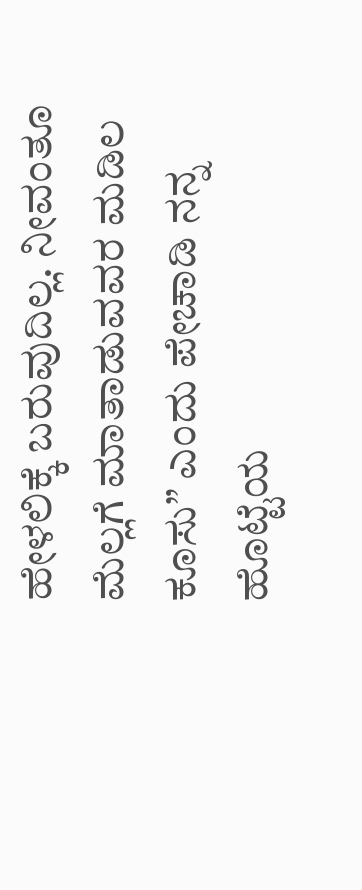ಹೇಳಲಿಕ್ಕೆ ಬರುವುದಿಲ್ಲ. ನೀವಂತೂ ಮೆಲ್ಲಗೆ ಮಾತಾಡುವವರ ಮಡಿಲ ಕೂಸು” ಎಂದು ಪೇಚಾಡಿ ನನ್ನ ಹೊಟ್ಟೆಯ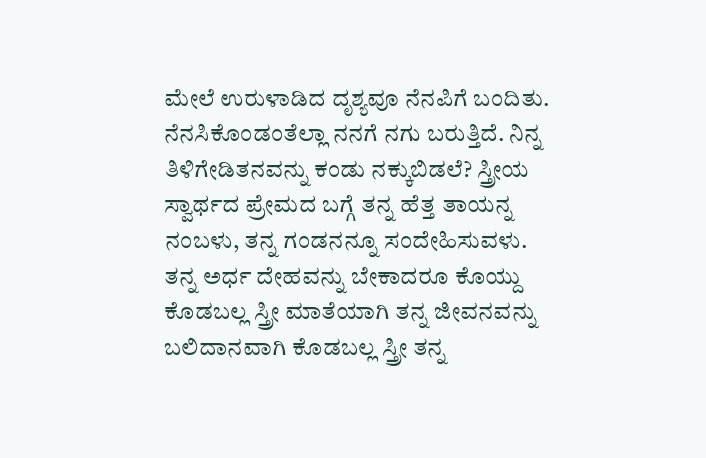ಮೇಲೆ ಉರುಳಾಡಿದ ದೃಶ್ಯವೂ ನೆನಪಿಗೆ ಬಂದಿತು. ನೆನಸಿಕೊಂಡಂತೆಲ್ಲಾ ನನಗೆ ನಗು ಬರುತ್ತಿದೆ. ನಿನ್ನ ತಿಳಿಗೇಡಿತನವನ್ನು ಕಂಡು ನಕ್ಕುಬಿಡಲೆ? ಸ್ತ್ರೀಯ ಸ್ವಾರ್ಥದ ಪ್ರೇಮದ ಬಗ್ಗೆ ತನ್ನ ಹೆತ್ತ ತಾಯನ್ನ ನಂಬಳು, ತನ್ನ ಗಂಡನನ್ನೂ ಸಂದೇಹಿಸುವಳು. ತನ್ನ ಅರ್ಧ ದೇಹವನ್ನು ಬೇಕಾದರೂ ಕೊಯ್ದು ಕೊಡಬಲ್ಲ ಸ್ತ್ರೀ ಮಾತೆಯಾಗಿ ತನ್ನ ಜೀವನವನ್ನು ಬಲಿದಾನವಾಗಿ ಕೊಡಬಲ್ಲ ಸ್ತ್ರೀ ತನ್ನ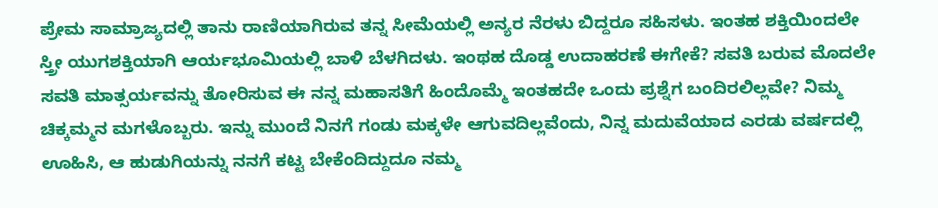ಪ್ರೇಮ ಸಾಮ್ರಾಜ್ಯದಲ್ಲಿ ತಾನು ರಾಣಿಯಾಗಿರುವ ತನ್ನ ಸೀಮೆಯಲ್ಲಿ ಅನ್ಯರ ನೆರಳು ಬಿದ್ದರೂ ಸಹಿಸಳು. ಇಂತಹ ಶಕ್ತಿಯಿಂದಲೇ ಸ್ತ್ರೀ ಯುಗಶಕ್ತಿಯಾಗಿ ಆರ್ಯಭೂಮಿಯಲ್ಲಿ ಬಾಳಿ ಬೆಳಗಿದಳು. ಇಂಥಹ ದೊಡ್ಡ ಉದಾಹರಣೆ ಈಗೇಕೆ? ಸವತಿ ಬರುವ ಮೊದಲೇ ಸವತಿ ಮಾತ್ಸರ್ಯವನ್ನು ತೋರಿಸುವ ಈ ನನ್ನ ಮಹಾಸತಿಗೆ ಹಿಂದೊಮ್ಮೆ ಇಂತಹದೇ ಒಂದು ಪ್ರಶ್ನೆಗ ಬಂದಿರಲಿಲ್ಲವೇ? ನಿಮ್ಮ ಚಿಕ್ಕಮ್ಮನ ಮಗಳೊಬ್ಬರು. ಇನ್ನು ಮುಂದೆ ನಿನಗೆ ಗಂಡು ಮಕ್ಕಳೇ ಆಗುವದಿಲ್ಲವೆಂದು, ನಿನ್ನ ಮದುವೆಯಾದ ಎರಡು ವರ್ಷದಲ್ಲಿ ಊಹಿಸಿ, ಆ ಹುಡುಗಿಯನ್ನು ನನಗೆ ಕಟ್ಟ ಬೇಕೆಂದಿದ್ದುದೂ ನಮ್ಮ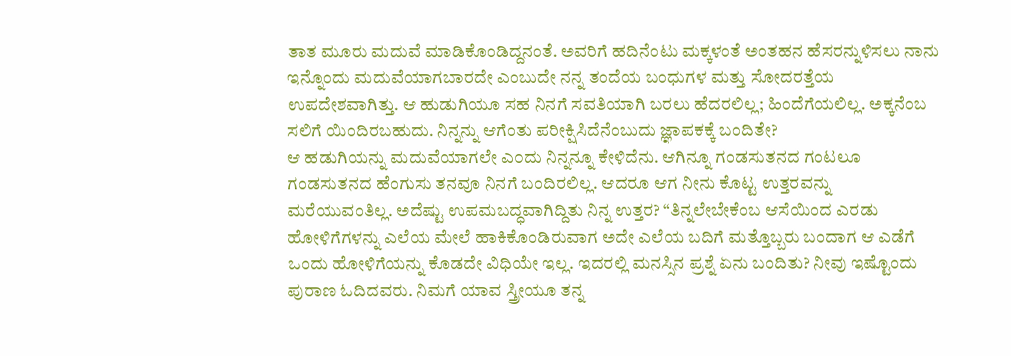ತಾತ ಮೂರು ಮದುವೆ ಮಾಡಿಕೊಂಡಿದ್ದನಂತೆ. ಅವರಿಗೆ ಹದಿನೆಂಟು ಮಕ್ಕಳಂತೆ ಅಂತಹನ ಹೆಸರನ್ನುಳಿಸಲು ನಾನು ಇನ್ನೊಂದು ಮದುವೆಯಾಗಬಾರದೇ ಎಂಬುದೇ ನನ್ನ ತಂದೆಯ ಬಂಧುಗಳ ಮತ್ತು ಸೋದರತ್ತೆಯ ಉಪದೇಶವಾಗಿತ್ತು. ಆ ಹುಡುಗಿಯೂ ಸಹ ನಿನಗೆ ಸವತಿಯಾಗಿ ಬರಲು ಹೆದರಲಿಲ್ಲ; ಹಿಂದೆಗೆಯಲಿಲ್ಲ. ಅಕ್ಕನೆಂಬ ಸಲಿಗೆ ಯಿಂದಿರಬಹುದು. ನಿನ್ನನ್ನು ಆಗೆಂತು ಪರೀಕ್ಷಿಸಿದೆನೆಂಬುದು ಜ್ಞಾಪಕಕ್ಕೆ ಬಂದಿತೇ?
ಆ ಹಡುಗಿಯನ್ನು ಮದುವೆಯಾಗಲೇ ಎ೦ದು ನಿನ್ನನ್ನೂ ಕೇಳಿದೆನು. ಆಗಿನ್ನೂ ಗಂಡಸುತನದ ಗಂಟಲೂ ಗಂಡಸುತನದ ಹೆಂಗುಸು ತನವೂ ನಿನಗೆ ಬಂದಿರಲಿಲ್ಲ. ಆದರೂ ಆಗ ನೀನು ಕೊಟ್ಟ ಉತ್ತರವನ್ನು ಮರೆಯುವಂತಿಲ್ಲ. ಅದೆಷ್ಟು ಉಪಮಬದ್ಧವಾಗಿದ್ದಿತು ನಿನ್ನ ಉತ್ತರ? “ತಿನ್ನಲೇಬೇಕೆಂಬ ಆಸೆಯಿಂದ ಎರಡು ಹೋಳಿಗೆಗಳನ್ನು ಎಲೆಯ ಮೇಲೆ ಹಾಕಿಕೊಂಡಿರುವಾಗ ಅದೇ ಎಲೆಯ ಬದಿಗೆ ಮತ್ತೊಬ್ಬರು ಬಂದಾಗ ಆ ಎಡೆಗೆ ಒಂದು ಹೋಳಿಗೆಯನ್ನು ಕೊಡದೇ ವಿಧಿಯೇ ಇಲ್ಲ. ಇದರಲ್ಲಿ ಮನಸ್ಸಿನ ಪ್ರಶ್ನೆ ಏನು ಬಂದಿತು? ನೀವು ಇಷ್ಟೊಂದು ಪುರಾಣ ಓದಿದವರು. ನಿಮಗೆ ಯಾವ ಸ್ತ್ರೀಯೂ ತನ್ನ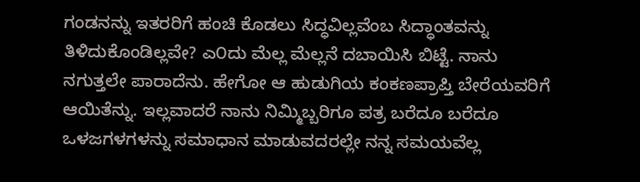ಗಂಡನನ್ನು ಇತರರಿಗೆ ಹಂಚಿ ಕೊಡಲು ಸಿದ್ಧವಿಲ್ಲವೆಂಬ ಸಿದ್ಧಾಂತವನ್ನು ತಿಳಿದುಕೊಂಡಿಲ್ಲವೇ? ಎ೦ದು ಮೆಲ್ಲ ಮೆಲ್ಲನೆ ದಬಾಯಿಸಿ ಬಿಟ್ಟೆ. ನಾನು ನಗುತ್ತಲೇ ಪಾರಾದೆನು. ಹೇಗೋ ಆ ಹುಡುಗಿಯ ಕಂಕಣಪ್ರಾಪ್ತಿ ಬೇರೆಯವರಿಗೆ ಆಯಿತೆನ್ನು. ಇಲ್ಲವಾದರೆ ನಾನು ನಿಮ್ಮಿಬ್ಬರಿಗೂ ಪತ್ರ ಬರೆದೂ ಬರೆದೂ ಒಳಜಗಳಗಳನ್ನು ಸಮಾಧಾನ ಮಾಡುವದರಲ್ಲೇ ನನ್ನ ಸಮಯವೆಲ್ಲ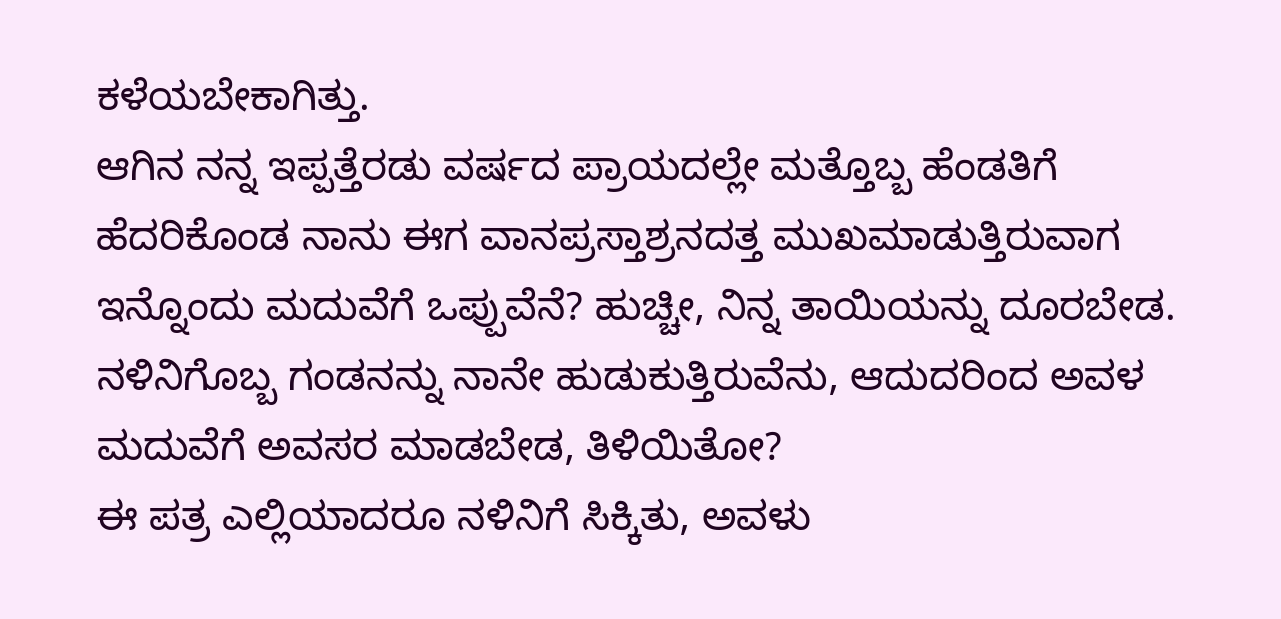ಕಳೆಯಬೇಕಾಗಿತ್ತು.
ಆಗಿನ ನನ್ನ ಇಪ್ಪತ್ತೆರಡು ವರ್ಷದ ಪ್ರಾಯದಲ್ಲೇ ಮತ್ತೊಬ್ಬ ಹೆಂಡತಿಗೆ ಹೆದರಿಕೊಂಡ ನಾನು ಈಗ ವಾನಪ್ರಸ್ತಾಶ್ರನದತ್ತ ಮುಖಮಾಡುತ್ತಿರುವಾಗ ಇನ್ನೊಂದು ಮದುವೆಗೆ ಒಪ್ಪುವೆನೆ? ಹುಚ್ಚೀ, ನಿನ್ನ ತಾಯಿಯನ್ನು ದೂರಬೇಡ. ನಳಿನಿಗೊಬ್ಬ ಗಂಡನನ್ನು ನಾನೇ ಹುಡುಕುತ್ತಿರುವೆನು, ಆದುದರಿಂದ ಅವಳ ಮದುವೆಗೆ ಅವಸರ ಮಾಡಬೇಡ, ತಿಳಿಯಿತೋ?
ಈ ಪತ್ರ ಎಲ್ಲಿಯಾದರೂ ನಳಿನಿಗೆ ಸಿಕ್ಕಿತು, ಅವಳು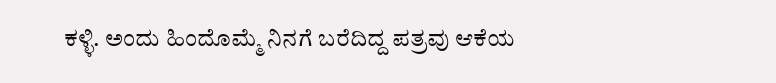ಕಳ್ಳಿ. ಅಂದು ಹಿಂದೊಮ್ಮೆ ನಿನಗೆ ಬರೆದಿದ್ದ ಪತ್ರವು ಆಕೆಯ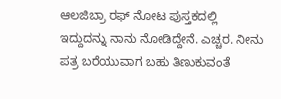ಆಲಜಿಬ್ರಾ ರಫ್ ನೋಟ ಪುಸ್ತಕದಲ್ಲಿ ಇದ್ದುದನ್ನು ನಾನು ನೋಡಿದ್ದೇನೆ. ಎಚ್ಚರ. ನೀನು ಪತ್ರ ಬರೆಯುವಾಗ ಬಹು ತಿಣುಕುವಂತೆ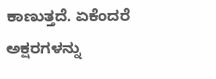ಕಾಣುತ್ತದೆ. ಏಕೆಂದರೆ ಅಕ್ಷರಗಳನ್ನು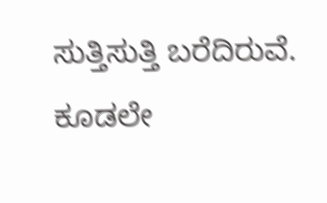ಸುತ್ತಿಸುತ್ತಿ ಬರೆದಿರುವೆ. ಕೂಡಲೇ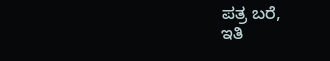ಪತ್ರ ಬರೆ,
ಇತಿ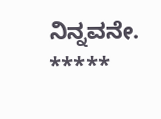ನಿನ್ನವನೇ.
*****